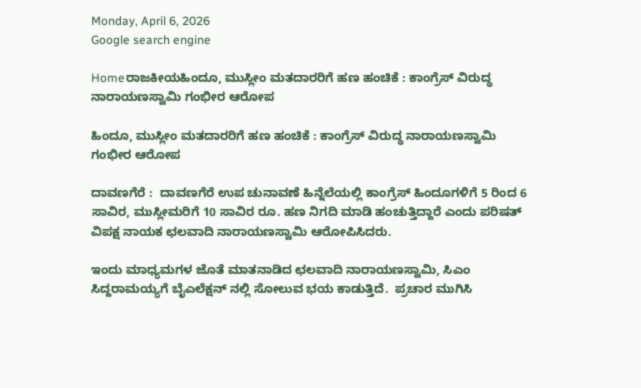Monday, April 6, 2026
Google search engine

Homeರಾಜಕೀಯಹಿಂದೂ, ಮುಸ್ಲೀಂ ಮತದಾರರಿಗೆ ಹಣ ಹಂಚಿಕೆ : ಕಾಂಗ್ರೆಸ್ ವಿರುದ್ಧ ನಾರಾಯಣಸ್ವಾಮಿ ಗಂಭೀರ ಆರೋಪ

ಹಿಂದೂ, ಮುಸ್ಲೀಂ ಮತದಾರರಿಗೆ ಹಣ ಹಂಚಿಕೆ : ಕಾಂಗ್ರೆಸ್ ವಿರುದ್ಧ ನಾರಾಯಣಸ್ವಾಮಿ ಗಂಭೀರ ಆರೋಪ

ದಾವಣಗೆರೆ :  ದಾವಣಗೆರೆ ಉಪ ಚುನಾವಣೆ ಹಿನ್ನೆಲೆಯಲ್ಲಿ ಕಾಂಗ್ರೆಸ್ ಹಿಂದೂಗಳಿಗೆ 5 ರಿಂದ 6 ಸಾವಿರ, ಮುಸ್ಲೀಮರಿಗೆ 10 ಸಾವಿರ ರೂ. ಹಣ ನಿಗದಿ ಮಾಡಿ ಹಂಚುತ್ತಿದ್ದಾರೆ ಎಂದು ಪರಿಷತ್ ವಿಪಕ್ಷ ನಾಯಕ ಛಲವಾದಿ ನಾರಾಯಣಸ್ವಾಮಿ ಆರೋಪಿಸಿದರು.

ಇಂದು ಮಾಧ್ಯಮಗಳ ಜೊತೆ ಮಾತನಾಡಿದ ಛಲವಾದಿ ನಾರಾಯಣಸ್ವಾಮಿ, ಸಿಎಂ ಸಿದ್ದರಾಮಯ್ಯಗೆ ಬೈಎಲೆಕ್ಷನ್ ನಲ್ಲಿ ಸೋಲುವ ಭಯ ಕಾಡುತ್ತಿದೆ.  ಪ್ರಚಾರ ಮುಗಿಸಿ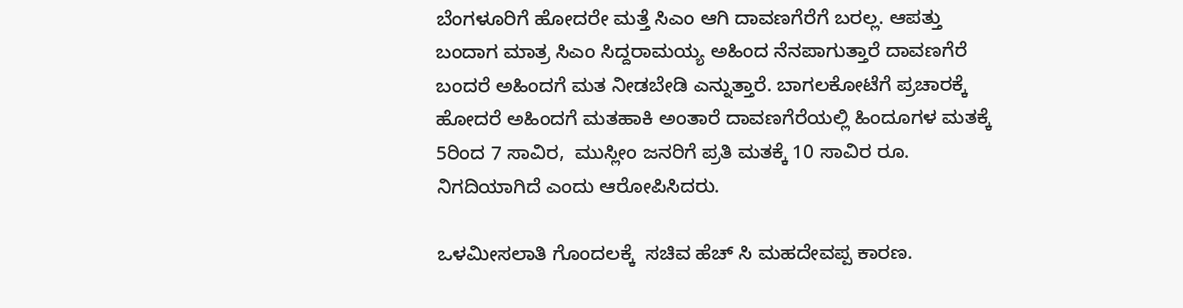ಬೆಂಗಳೂರಿಗೆ ಹೋದರೇ ಮತ್ತೆ ಸಿಎಂ ಆಗಿ ದಾವಣಗೆರೆಗೆ ಬರಲ್ಲ. ಆಪತ್ತು ಬಂದಾಗ ಮಾತ್ರ ಸಿಎಂ ಸಿದ್ದರಾಮಯ್ಯ ಅಹಿಂದ ನೆನಪಾಗುತ್ತಾರೆ ದಾವಣಗೆರೆ ಬಂದರೆ ಅಹಿಂದಗೆ ಮತ ನೀಡಬೇಡಿ ಎನ್ನುತ್ತಾರೆ. ಬಾಗಲಕೋಟೆಗೆ ಪ್ರಚಾರಕ್ಕೆ ಹೋದರೆ ಅಹಿಂದಗೆ ಮತಹಾಕಿ ಅಂತಾರೆ ದಾವಣಗೆರೆಯಲ್ಲಿ ಹಿಂದೂಗಳ ಮತಕ್ಕೆ  5ರಿಂದ 7 ಸಾವಿರ,  ಮುಸ್ಲೀಂ ಜನರಿಗೆ ಪ್ರತಿ ಮತಕ್ಕೆ 10 ಸಾವಿರ ರೂ. ನಿಗದಿಯಾಗಿದೆ ಎಂದು ಆರೋಪಿಸಿದರು.

ಒಳಮೀಸಲಾತಿ ಗೊಂದಲಕ್ಕೆ  ಸಚಿವ ಹೆಚ್ ಸಿ ಮಹದೇವಪ್ಪ ಕಾರಣ.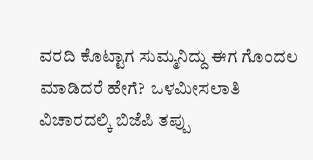ವರದಿ ಕೊಟ್ಟಾಗ ಸುಮ್ಮನಿದ್ದು ಈಗ ಗೊಂದಲ ಮಾಡಿದರೆ ಹೇಗೆ?  ಒಳಮೀಸಲಾತಿ ವಿಚಾರದಲ್ಕಿ ಬಿಜೆಪಿ ತಪ್ಪು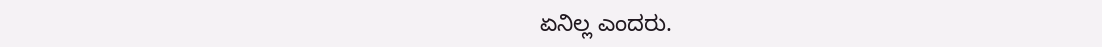ಏನಿಲ್ಲ ಎಂದರು.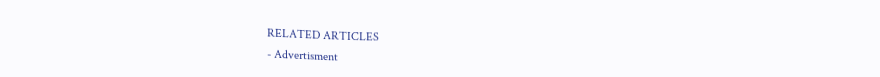RELATED ARTICLES
- Advertisment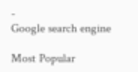-
Google search engine

Most Popular